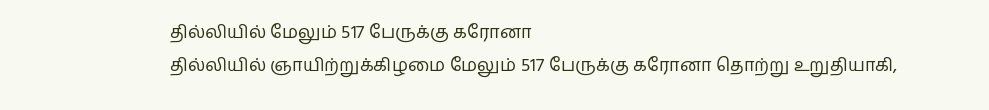தில்லியில் மேலும் 517 பேருக்கு கரோனா
தில்லியில் ஞாயிற்றுக்கிழமை மேலும் 517 பேருக்கு கரோனா தொற்று உறுதியாகி,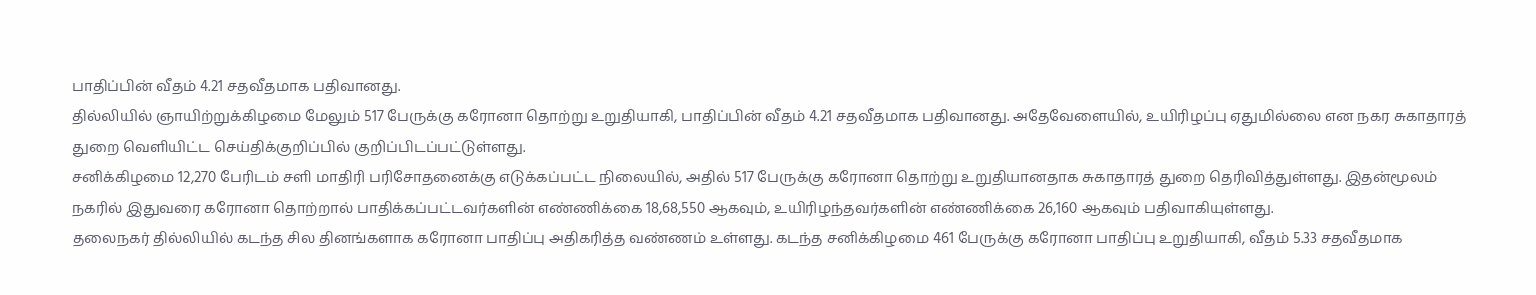பாதிப்பின் வீதம் 4.21 சதவீதமாக பதிவானது.
தில்லியில் ஞாயிற்றுக்கிழமை மேலும் 517 பேருக்கு கரோனா தொற்று உறுதியாகி, பாதிப்பின் வீதம் 4.21 சதவீதமாக பதிவானது. அதேவேளையில், உயிரிழப்பு ஏதுமில்லை என நகர சுகாதாரத் துறை வெளியிட்ட செய்திக்குறிப்பில் குறிப்பிடப்பட்டுள்ளது.
சனிக்கிழமை 12,270 பேரிடம் சளி மாதிரி பரிசோதனைக்கு எடுக்கப்பட்ட நிலையில், அதில் 517 பேருக்கு கரோனா தொற்று உறுதியானதாக சுகாதாரத் துறை தெரிவித்துள்ளது. இதன்மூலம் நகரில் இதுவரை கரோனா தொற்றால் பாதிக்கப்பட்டவர்களின் எண்ணிக்கை 18,68,550 ஆகவும், உயிரிழந்தவர்களின் எண்ணிக்கை 26,160 ஆகவும் பதிவாகியுள்ளது.
தலைநகர் தில்லியில் கடந்த சில தினங்களாக கரோனா பாதிப்பு அதிகரித்த வண்ணம் உள்ளது. கடந்த சனிக்கிழமை 461 பேருக்கு கரோனா பாதிப்பு உறுதியாகி, வீதம் 5.33 சதவீதமாக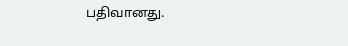பதிவானது.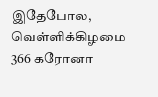இதேபோல, வெள்ளிக்கிழமை 366 கரோனா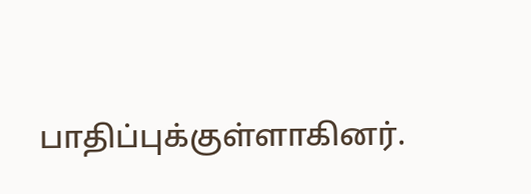பாதிப்புக்குள்ளாகினர்.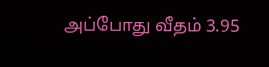அப்போது வீதம் 3.95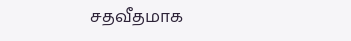சதவீதமாக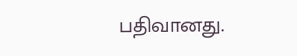பதிவானது.